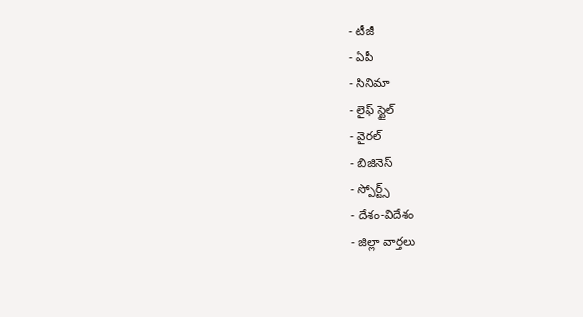- టీజీ
- ఏపీ
- సినిమా
- లైఫ్ స్టైల్
- వైరల్
- బిజినెస్
- స్పోర్ట్స్
- దేశం-విదేశం
- జిల్లా వార్తలు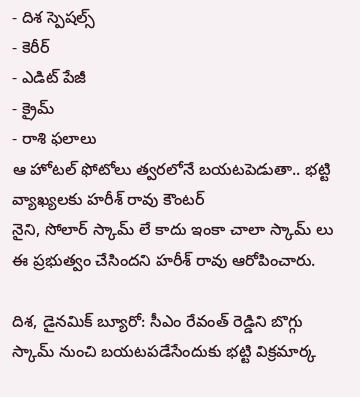- దిశ స్పెషల్స్
- కెరీర్
- ఎడిట్ పేజీ
- క్రైమ్
- రాశి ఫలాలు
ఆ హోటల్ ఫోటోలు త్వరలోనే బయటపెడుతా.. భట్టి వ్యాఖ్యలకు హరీశ్ రావు కౌంటర్
నైని, సోలార్ స్కామ్ లే కాదు ఇంకా చాలా స్కామ్ లు ఈ ప్రభుత్వం చేసిందని హరీశ్ రావు ఆరోపించారు.

దిశ, డైనమిక్ బ్యూరో: సీఎం రేవంత్ రెడ్డిని బొగ్గు స్కామ్ నుంచి బయటపడేసేందుకు భట్టి విక్రమార్క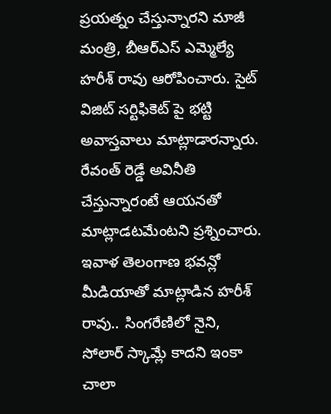ప్రయత్నం చేస్తున్నారని మాజీ మంత్రి, బీఆర్ఎస్ ఎమ్మెల్యే హరీశ్ రావు ఆరోపించారు. సైట్ విజిట్ సర్టిఫికెట్ పై భట్టి అవాస్తవాలు మాట్లాడారన్నారు. రేవంత్ రెడ్డే అవినీతి చేస్తున్నారంటే ఆయనతో మాట్లాడటమేంటని ప్రశ్నించారు. ఇవాళ తెలంగాణ భవన్లో మీడియాతో మాట్లాడిన హరీశ్ రావు.. సింగరేణిలో నైని, సోలార్ స్కామ్లే కాదని ఇంకా చాలా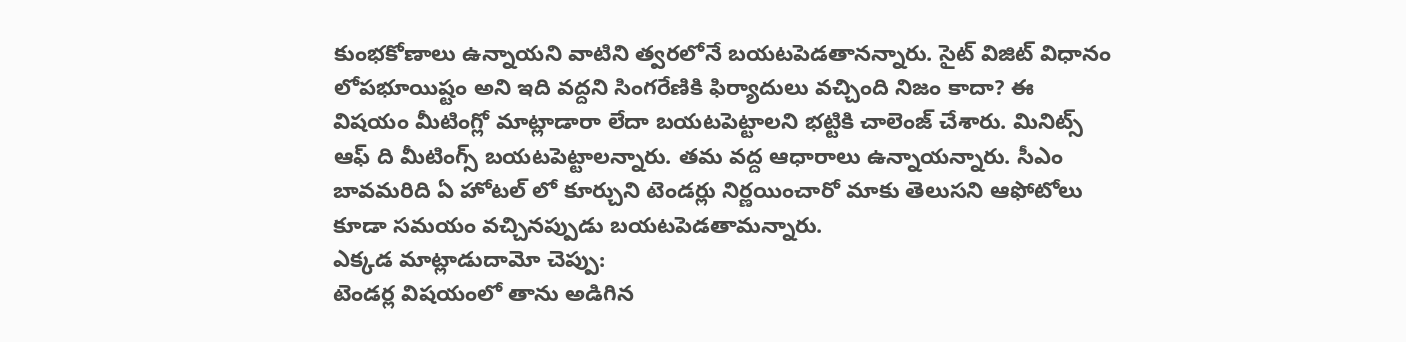కుంభకోణాలు ఉన్నాయని వాటిని త్వరలోనే బయటపెడతానన్నారు. సైట్ విజిట్ విధానం లోపభూయిష్టం అని ఇది వద్దని సింగరేణికి ఫిర్యాదులు వచ్చింది నిజం కాదా? ఈ విషయం మీటింగ్లో మాట్లాడారా లేదా బయటపెట్టాలని భట్టికి చాలెంజ్ చేశారు. మినిట్స్ ఆఫ్ ది మీటింగ్స్ బయటపెట్టాలన్నారు. తమ వద్ద ఆధారాలు ఉన్నాయన్నారు. సీఎం బావమరిది ఏ హోటల్ లో కూర్చుని టెండర్లు నిర్ణయించారో మాకు తెలుసని ఆఫోటోలు కూడా సమయం వచ్చినప్పుడు బయటపెడతామన్నారు.
ఎక్కడ మాట్లాడుదామో చెప్పు:
టెండర్ల విషయంలో తాను అడిగిన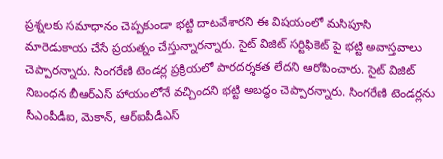ప్రశ్నలకు సమాధానం చెప్పకుండా భట్టి దాటవేశారని ఈ విషయంలో మసిపూసి మారెడుకాయ చేసే ప్రయత్నం చేస్తున్నారన్నారు. సైట్ విజిట్ సర్టిఫికెట్ పై భట్టి అవాస్తవాలు చెప్పారన్నారు. సింగరేణి టెండర్ల ప్రక్రియలో పారదర్శకత లేదని ఆరోపించారు. సైట్ విజిట్ నిబంధన బీఆర్ఎస్ హాయంలోనే వచ్చిందని భట్టి అబద్ధం చెప్పారన్నారు. సింగరేణి టెండర్లను సీఎంపీడీఐ, మెకాన్, ఆర్ఐపీడీఎస్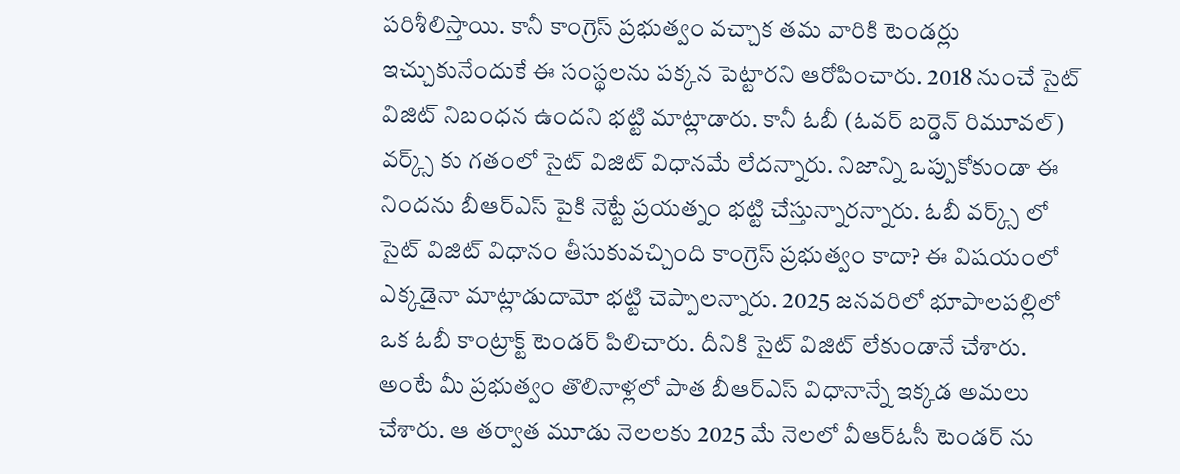పరిశీలిస్తాయి. కానీ కాంగ్రెస్ ప్రభుత్వం వచ్చాక తమ వారికి టెండర్లు ఇచ్చుకునేందుకే ఈ సంస్థలను పక్కన పెట్టారని ఆరోపించారు. 2018 నుంచే సైట్ విజిట్ నిబంధన ఉందని భట్టి మాట్లాడారు. కానీ ఓబీ (ఓవర్ బర్డెన్ రిమూవల్) వర్క్స్ కు గతంలో సైట్ విజిట్ విధానమే లేదన్నారు. నిజాన్ని ఒప్పుకోకుండా ఈ నిందను బీఆర్ఎస్ పైకి నెట్టే ప్రయత్నం భట్టి చేస్తున్నారన్నారు. ఓబీ వర్క్స్ లో సైట్ విజిట్ విధానం తీసుకువచ్చింది కాంగ్రెస్ ప్రభుత్వం కాదా? ఈ విషయంలో ఎక్కడైనా మాట్లాడుదామో భట్టి చెప్పాలన్నారు. 2025 జనవరిలో భూపాలపల్లిలో ఒక ఓబీ కాంట్రాక్ట్ టెండర్ పిలిచారు. దీనికి సైట్ విజిట్ లేకుండానే చేశారు. అంటే మీ ప్రభుత్వం తొలినాళ్లలో పాత బీఆర్ఎస్ విధానాన్నే ఇక్కడ అమలు చేశారు. ఆ తర్వాత మూడు నెలలకు 2025 మే నెలలో వీఆర్ఓసీ టెండర్ ను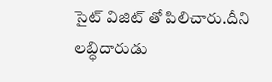సైట్ విజిట్ తో పిలిచారు.దీని లబ్ధిదారుడు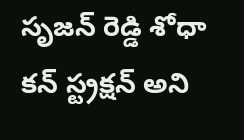సృజన్ రెడ్డి శోధా కన్ స్ట్రక్షన్ అని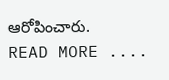ఆరోపించారు.
READ MORE ....